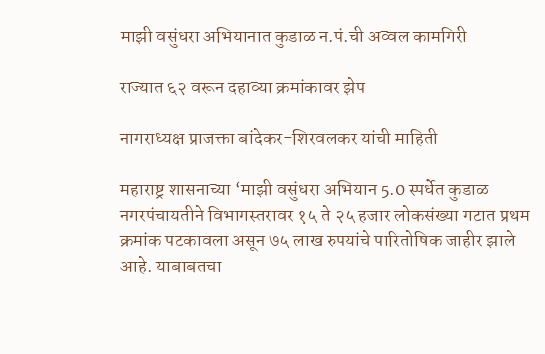माझी वसुंधरा अभियानात कुडाळ न.पं.ची अव्वल कामगिरी

राज्यात ६२ वरून दहाव्या क्रमांकावर झेप

नागराध्यक्ष प्राजक्ता बांदेकर-शिरवलकर यांची माहिती

महाराष्ट्र शासनाच्या ‘माझी वसुंधरा अभियान 5.0 स्पर्धेत कुडाळ नगरपंचायतीने विभागस्तरावर १५ ते २५ हजार लोकसंख्या गटात प्रथम क्रमांक पटकावला असून ७५ लाख रुपयांचे पारितोषिक जाहीर झाले आहे. याबाबतचा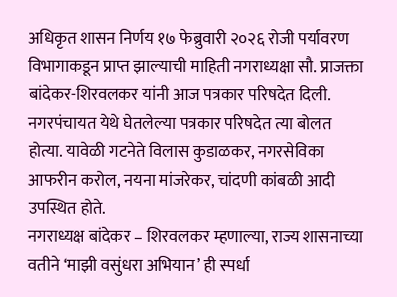अधिकृत शासन निर्णय १७ फेब्रुवारी २०२६ रोजी पर्यावरण विभागाकडून प्राप्त झाल्याची माहिती नगराध्यक्षा सौ. प्राजक्ता बांदेकर-शिरवलकर यांनी आज पत्रकार परिषदेत दिली.
नगरपंचायत येथे घेतलेल्या पत्रकार परिषदेत त्या बोलत होत्या. यावेळी गटनेते विलास कुडाळकर, नगरसेविका आफरीन करोल, नयना मांजरेकर, चांदणी कांबळी आदी उपस्थित होते.
नगराध्यक्ष बांदेकर – शिरवलकर म्हणाल्या, राज्य शासनाच्या वतीने ‘माझी वसुंधरा अभियान’ ही स्पर्धा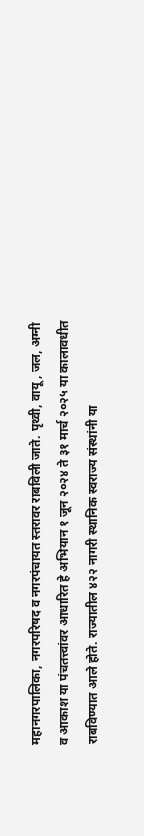महानगरपालिका, नगरपरिषद व नगरपंचायत स्तरावर राबविली जाते. पृथ्वी, वायू, जल, अग्नी व आकाश या पंचतत्त्वांवर आधारित हे अभियान १ जून २०२४ ते ३१ मार्च २०२५ या कालावधीत राबविण्यात आले होते. राज्यातील ४२२ नागरी स्थानिक स्वराज्य संस्थांनी या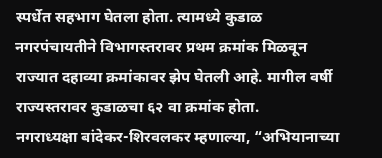स्पर्धेत सहभाग घेतला होता. त्यामध्ये कुडाळ नगरपंचायतीने विभागस्तरावर प्रथम क्रमांक मिळवून राज्यात दहाव्या क्रमांकावर झेप घेतली आहे. मागील वर्षी राज्यस्तरावर कुडाळचा ६२ वा क्रमांक होता.
नगराध्यक्षा बांदेकर-शिरवलकर म्हणाल्या, “अभियानाच्या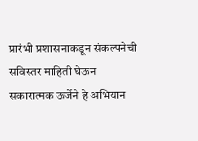प्रारंभी प्रशासनाकडून संकल्पनेची सविस्तर माहिती घेऊन सकारात्मक ऊर्जेने हे अभियान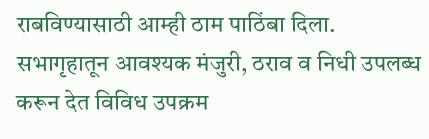राबविण्यासाठी आम्ही ठाम पाठिंबा दिला. सभागृहातून आवश्यक मंजुरी, ठराव व निधी उपलब्ध करून देत विविध उपक्रम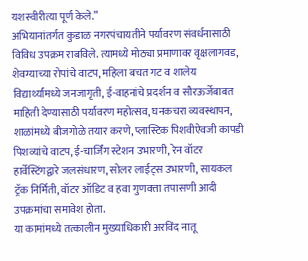यशस्वीरीत्या पूर्ण केले.”
अभियानांतर्गत कुडाळ नगरपंचायतीने पर्यावरण संवर्धनासाठी विविध उपक्रम राबविले. त्यामध्ये मोठ्या प्रमाणावर वृक्षलागवड, शेवग्याच्या रोपांचे वाटप, महिला बचत गट व शालेय विद्यार्थ्यांमध्ये जनजागृती, ई-वाहनांचे प्रदर्शन व सौरऊर्जेबाबत माहिती देण्यासाठी पर्यावरण महोत्सव, घनकचरा व्यवस्थापन, शाळांमध्ये बीजगोळे तयार करणे, प्लास्टिक पिशवीऐवजी कापडी पिशव्यांचे वाटप, ई-चार्जिंग स्टेशन उभारणी, रेन वॉटर हार्वेस्टिंगद्वारे जलसंधारण, सोलर लाईट्स उभारणी, सायकल ट्रॅक निर्मिती, वॉटर ऑडिट व हवा गुणवत्ता तपासणी आदी उपक्रमांचा समावेश होता.
या कामांमध्ये तत्कालीन मुख्याधिकारी अरविंद नातू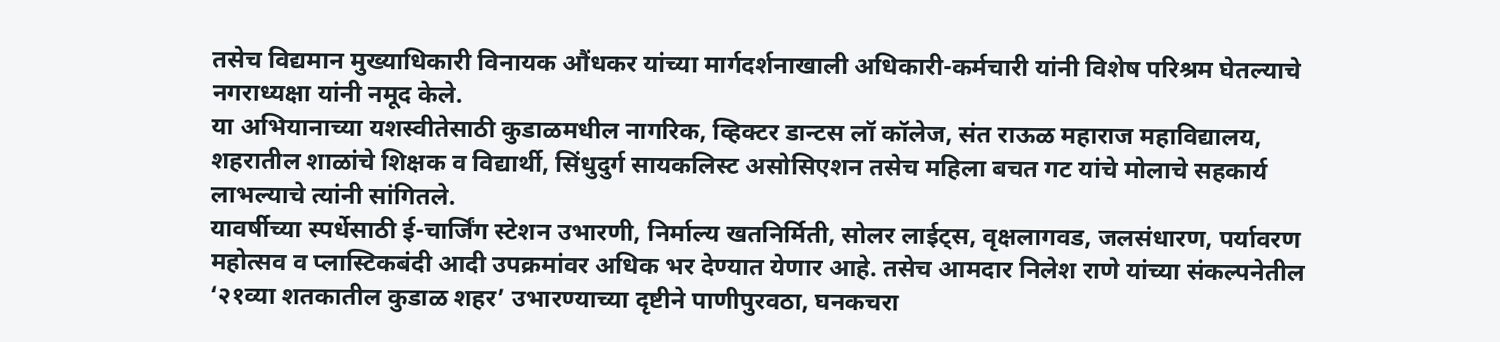तसेच विद्यमान मुख्याधिकारी विनायक औंधकर यांच्या मार्गदर्शनाखाली अधिकारी-कर्मचारी यांनी विशेष परिश्रम घेतल्याचे नगराध्यक्षा यांनी नमूद केले.
या अभियानाच्या यशस्वीतेसाठी कुडाळमधील नागरिक, व्हिक्टर डान्टस लॉ कॉलेज, संत राऊळ महाराज महाविद्यालय, शहरातील शाळांचे शिक्षक व विद्यार्थी, सिंधुदुर्ग सायकलिस्ट असोसिएशन तसेच महिला बचत गट यांचे मोलाचे सहकार्य लाभल्याचे त्यांनी सांगितले.
यावर्षीच्या स्पर्धेसाठी ई-चार्जिंग स्टेशन उभारणी, निर्माल्य खतनिर्मिती, सोलर लाईट्स, वृक्षलागवड, जलसंधारण, पर्यावरण महोत्सव व प्लास्टिकबंदी आदी उपक्रमांवर अधिक भर देण्यात येणार आहे. तसेच आमदार निलेश राणे यांच्या संकल्पनेतील ‘२१व्या शतकातील कुडाळ शहर’ उभारण्याच्या दृष्टीने पाणीपुरवठा, घनकचरा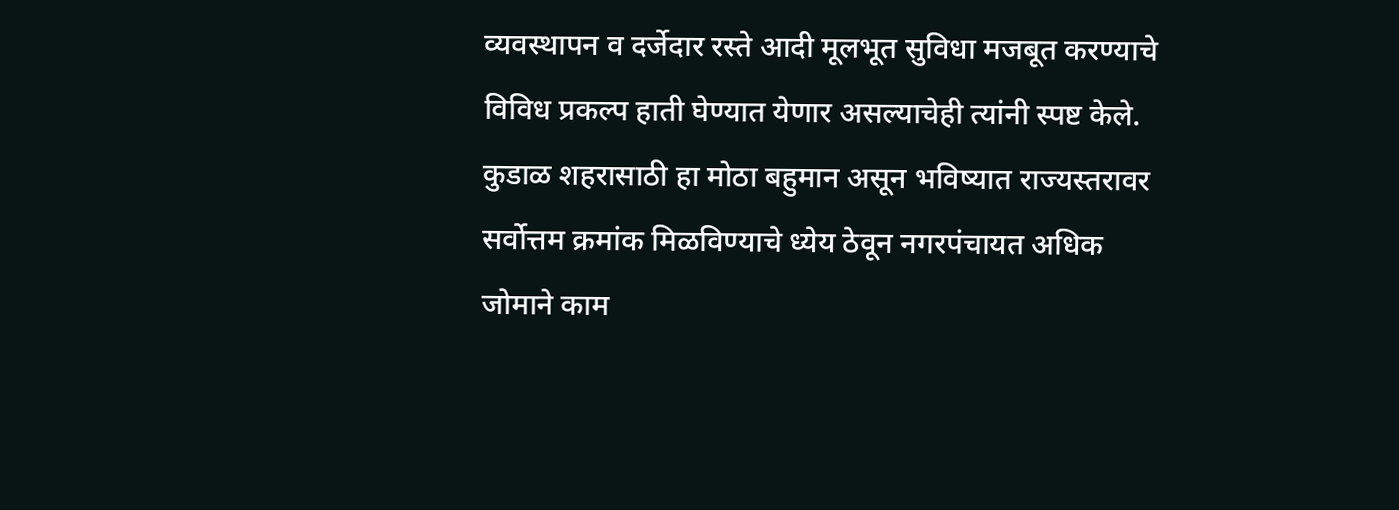व्यवस्थापन व दर्जेदार रस्ते आदी मूलभूत सुविधा मजबूत करण्याचे विविध प्रकल्प हाती घेण्यात येणार असल्याचेही त्यांनी स्पष्ट केले.
कुडाळ शहरासाठी हा मोठा बहुमान असून भविष्यात राज्यस्तरावर सर्वोत्तम क्रमांक मिळविण्याचे ध्येय ठेवून नगरपंचायत अधिक जोमाने काम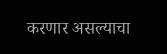करणार असल्याचा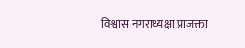विश्वास नगराध्यक्षा प्राजक्ता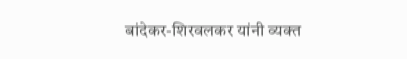बांदेकर-शिरवलकर यांनी व्यक्त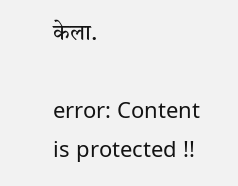केला.

error: Content is protected !!